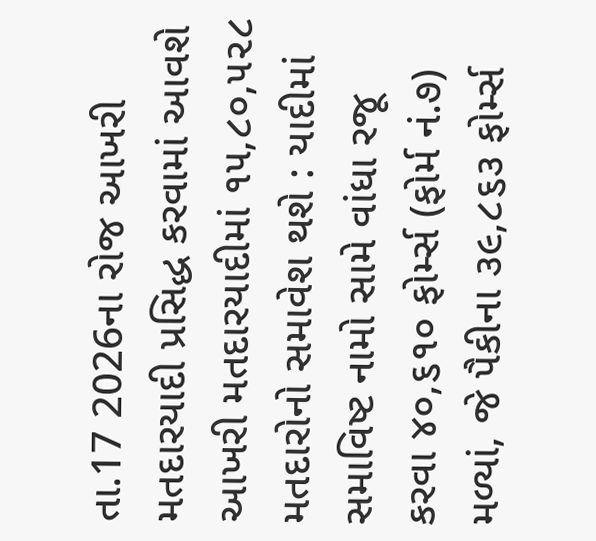તા.17 2026ના રોજ આખરી મતદારયાદી પ્રસિદ્ધ કરવામાં આવશે
આખરી મતદારયાદીમાં ૧૫,૮૦,૫૨૮ મતદારોનો સમાવેશ થશે : યાદીમાં સમાવિષ્ટ નામો સામે વાંધા રજૂ કરવા ૪૦,૬૧૦ ફોર્મ્સ (ફોર્મ નં.૭) મળ્યાં, જે પૈકીના ૩૯,૮૬૩ ફોર્મ્સ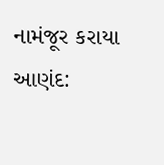નામંજૂર કરાયા
આણંદ: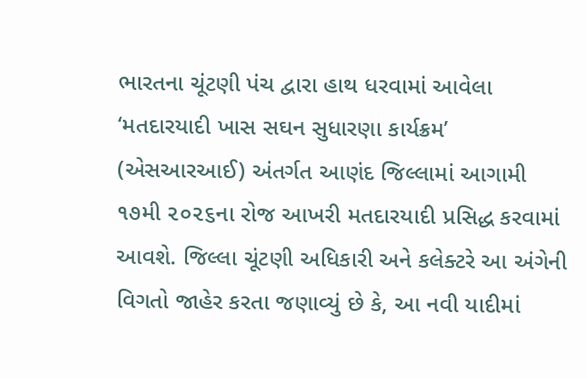ભારતના ચૂંટણી પંચ દ્વારા હાથ ધરવામાં આવેલા ‘મતદારયાદી ખાસ સઘન સુધારણા કાર્યક્રમ’ (એસઆરઆઈ) અંતર્ગત આણંદ જિલ્લામાં આગામી ૧૭મી ૨૦૨૬ના રોજ આખરી મતદારયાદી પ્રસિદ્ધ કરવામાં આવશે. જિલ્લા ચૂંટણી અધિકારી અને કલેક્ટરે આ અંગેની વિગતો જાહેર કરતા જણાવ્યું છે કે, આ નવી યાદીમાં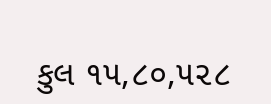કુલ ૧૫,૮૦,૫૨૮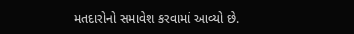મતદારોનો સમાવેશ કરવામાં આવ્યો છે.